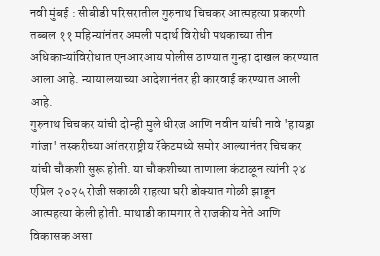नवी मुंबई : सीबीडी परिसरातील गुरुनाथ चिचकर आत्महत्या प्रकरणी तब्बल ११ महिन्यांनंतर अमली पदार्थ विरोधी पथकाच्या तीन अधिकाऱ्यांविरोधात एनआरआय पोलीस ठाण्यात गुन्हा दाखल करण्यात आला आहे. न्यायालयाच्या आदेशानंतर ही कारवाई करण्यात आली आहे.
गुरुनाथ चिचकर यांची दोन्ही मुले धीरज आणि नवीन यांची नावे 'हायड्रा गांजा' तस्करीच्या आंतरराष्ट्रीय रॅकेटमध्ये समोर आल्यानंतर चिचकर यांची चौकशी सुरू होती. या चौकशीच्या ताणाला कंटाळून त्यांनी २४ एप्रिल २०२५ रोजी सकाळी राहत्या घरी डोक्यात गोळी झाडून आत्महत्या केली होती. माथाडी कामगार ते राजकीय नेते आणि विकासक असा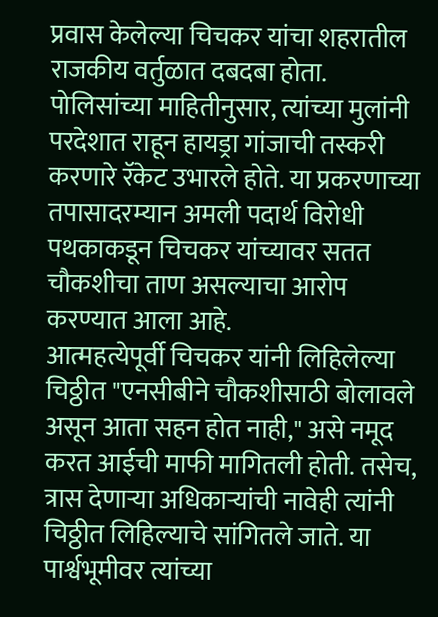प्रवास केलेल्या चिचकर यांचा शहरातील राजकीय वर्तुळात दबदबा होता. पोलिसांच्या माहितीनुसार, त्यांच्या मुलांनी परदेशात राहून हायड्रा गांजाची तस्करी करणारे रॅकेट उभारले होते. या प्रकरणाच्या तपासादरम्यान अमली पदार्थ विरोधी पथकाकडून चिचकर यांच्यावर सतत चौकशीचा ताण असल्याचा आरोप करण्यात आला आहे.
आत्महत्येपूर्वी चिचकर यांनी लिहिलेल्या चिठ्ठीत "एनसीबीने चौकशीसाठी बोलावले असून आता सहन होत नाही," असे नमूद करत आईची माफी मागितली होती. तसेच, त्रास देणाऱ्या अधिकाऱ्यांची नावेही त्यांनी चिठ्ठीत लिहिल्याचे सांगितले जाते. या पार्श्वभूमीवर त्यांच्या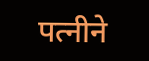पत्नीने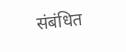संबंधित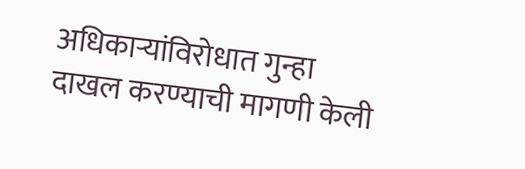अधिकाऱ्यांविरोधात गुन्हा दाखल करण्याची मागणी केली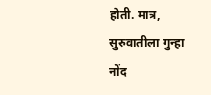होती. मात्र, सुरुवातीला गुन्हा नोंद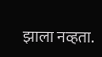झाला नव्हता.